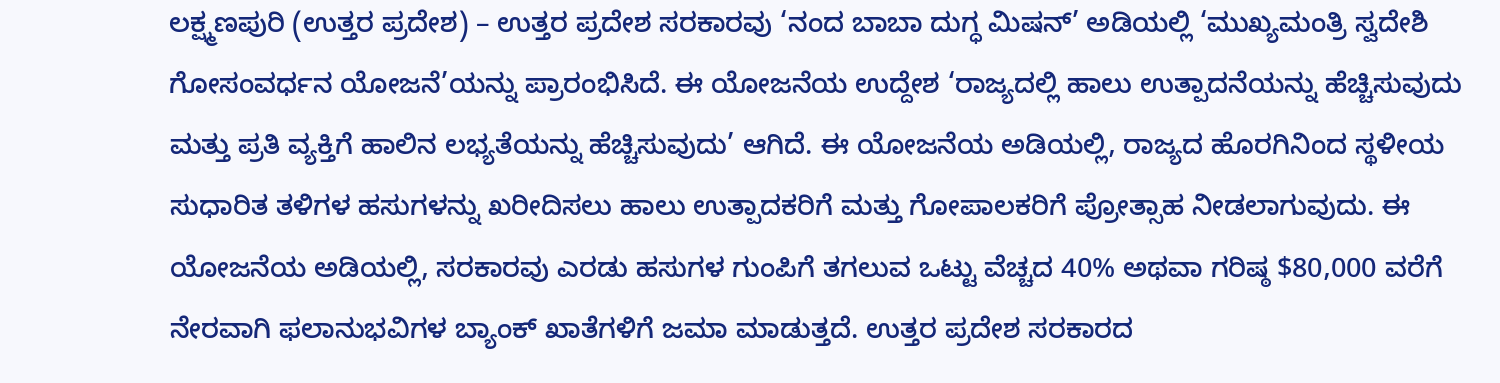ಲಕ್ಷ್ಮಣಪುರಿ (ಉತ್ತರ ಪ್ರದೇಶ) – ಉತ್ತರ ಪ್ರದೇಶ ಸರಕಾರವು ‘ನಂದ ಬಾಬಾ ದುಗ್ಧ ಮಿಷನ್’ ಅಡಿಯಲ್ಲಿ ‘ಮುಖ್ಯಮಂತ್ರಿ ಸ್ವದೇಶಿ ಗೋಸಂವರ್ಧನ ಯೋಜನೆ’ಯನ್ನು ಪ್ರಾರಂಭಿಸಿದೆ. ಈ ಯೋಜನೆಯ ಉದ್ದೇಶ ‘ರಾಜ್ಯದಲ್ಲಿ ಹಾಲು ಉತ್ಪಾದನೆಯನ್ನು ಹೆಚ್ಚಿಸುವುದು ಮತ್ತು ಪ್ರತಿ ವ್ಯಕ್ತಿಗೆ ಹಾಲಿನ ಲಭ್ಯತೆಯನ್ನು ಹೆಚ್ಚಿಸುವುದು’ ಆಗಿದೆ. ಈ ಯೋಜನೆಯ ಅಡಿಯಲ್ಲಿ, ರಾಜ್ಯದ ಹೊರಗಿನಿಂದ ಸ್ಥಳೀಯ ಸುಧಾರಿತ ತಳಿಗಳ ಹಸುಗಳನ್ನು ಖರೀದಿಸಲು ಹಾಲು ಉತ್ಪಾದಕರಿಗೆ ಮತ್ತು ಗೋಪಾಲಕರಿಗೆ ಪ್ರೋತ್ಸಾಹ ನೀಡಲಾಗುವುದು. ಈ ಯೋಜನೆಯ ಅಡಿಯಲ್ಲಿ, ಸರಕಾರವು ಎರಡು ಹಸುಗಳ ಗುಂಪಿಗೆ ತಗಲುವ ಒಟ್ಟು ವೆಚ್ಚದ 40% ಅಥವಾ ಗರಿಷ್ಠ $80,000 ವರೆಗೆ ನೇರವಾಗಿ ಫಲಾನುಭವಿಗಳ ಬ್ಯಾಂಕ್ ಖಾತೆಗಳಿಗೆ ಜಮಾ ಮಾಡುತ್ತದೆ. ಉತ್ತರ ಪ್ರದೇಶ ಸರಕಾರದ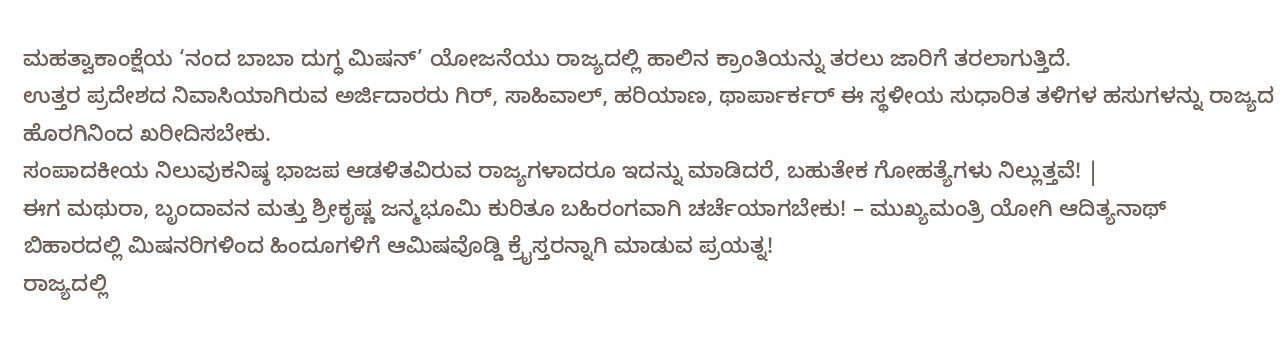ಮಹತ್ವಾಕಾಂಕ್ಷೆಯ ‘ನಂದ ಬಾಬಾ ದುಗ್ಧ ಮಿಷನ್’ ಯೋಜನೆಯು ರಾಜ್ಯದಲ್ಲಿ ಹಾಲಿನ ಕ್ರಾಂತಿಯನ್ನು ತರಲು ಜಾರಿಗೆ ತರಲಾಗುತ್ತಿದೆ.
ಉತ್ತರ ಪ್ರದೇಶದ ನಿವಾಸಿಯಾಗಿರುವ ಅರ್ಜಿದಾರರು ಗಿರ್, ಸಾಹಿವಾಲ್, ಹರಿಯಾಣ, ಥಾರ್ಪಾರ್ಕರ್ ಈ ಸ್ಥಳೀಯ ಸುಧಾರಿತ ತಳಿಗಳ ಹಸುಗಳನ್ನು ರಾಜ್ಯದ ಹೊರಗಿನಿಂದ ಖರೀದಿಸಬೇಕು.
ಸಂಪಾದಕೀಯ ನಿಲುವುಕನಿಷ್ಠ ಭಾಜಪ ಆಡಳಿತವಿರುವ ರಾಜ್ಯಗಳಾದರೂ ಇದನ್ನು ಮಾಡಿದರೆ, ಬಹುತೇಕ ಗೋಹತ್ಯೆಗಳು ನಿಲ್ಲುತ್ತವೆ! |
ಈಗ ಮಥುರಾ, ಬೃಂದಾವನ ಮತ್ತು ಶ್ರೀಕೃಷ್ಣ ಜನ್ಮಭೂಮಿ ಕುರಿತೂ ಬಹಿರಂಗವಾಗಿ ಚರ್ಚೆಯಾಗಬೇಕು! – ಮುಖ್ಯಮಂತ್ರಿ ಯೋಗಿ ಆದಿತ್ಯನಾಥ್
ಬಿಹಾರದಲ್ಲಿ ಮಿಷನರಿಗಳಿಂದ ಹಿಂದೂಗಳಿಗೆ ಆಮಿಷವೊಡ್ಡಿ ಕ್ರೈಸ್ತರನ್ನಾಗಿ ಮಾಡುವ ಪ್ರಯತ್ನ!
ರಾಜ್ಯದಲ್ಲಿ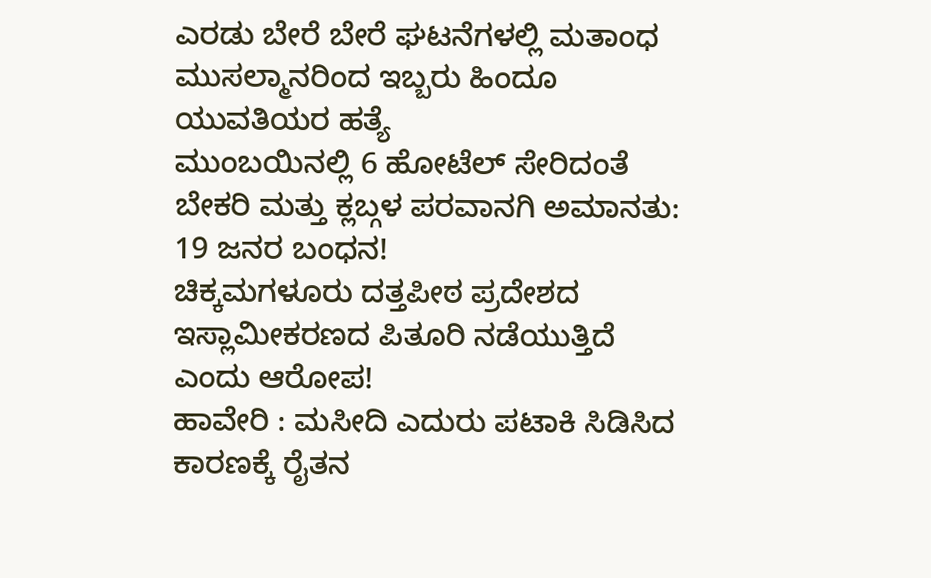ಎರಡು ಬೇರೆ ಬೇರೆ ಘಟನೆಗಳಲ್ಲಿ ಮತಾಂಧ ಮುಸಲ್ಮಾನರಿಂದ ಇಬ್ಬರು ಹಿಂದೂ ಯುವತಿಯರ ಹತ್ಯೆ
ಮುಂಬಯಿನಲ್ಲಿ 6 ಹೋಟೆಲ್ ಸೇರಿದಂತೆ ಬೇಕರಿ ಮತ್ತು ಕ್ಲಬ್ಗಳ ಪರವಾನಗಿ ಅಮಾನತು: 19 ಜನರ ಬಂಧನ!
ಚಿಕ್ಕಮಗಳೂರು ದತ್ತಪೀಠ ಪ್ರದೇಶದ ಇಸ್ಲಾಮೀಕರಣದ ಪಿತೂರಿ ನಡೆಯುತ್ತಿದೆ ಎಂದು ಆರೋಪ!
ಹಾವೇರಿ : ಮಸೀದಿ ಎದುರು ಪಟಾಕಿ ಸಿಡಿಸಿದ ಕಾರಣಕ್ಕೆ ರೈತನ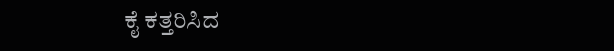ಕೈ ಕತ್ತರಿಸಿದ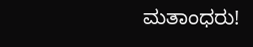ಮತಾಂಧರು!